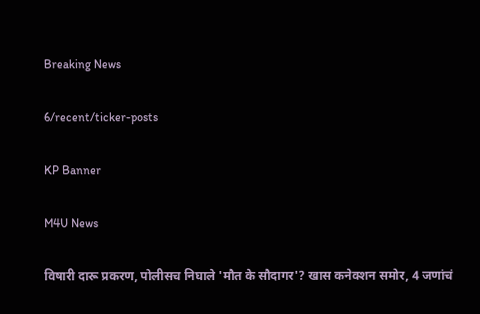Breaking News

6/recent/ticker-posts

KP Banner

M4U News

विषारी दारू प्रकरण, पोलीसच निघाले 'मौत के सौदागर'? खास कनेक्शन समोर, 4 जणांचं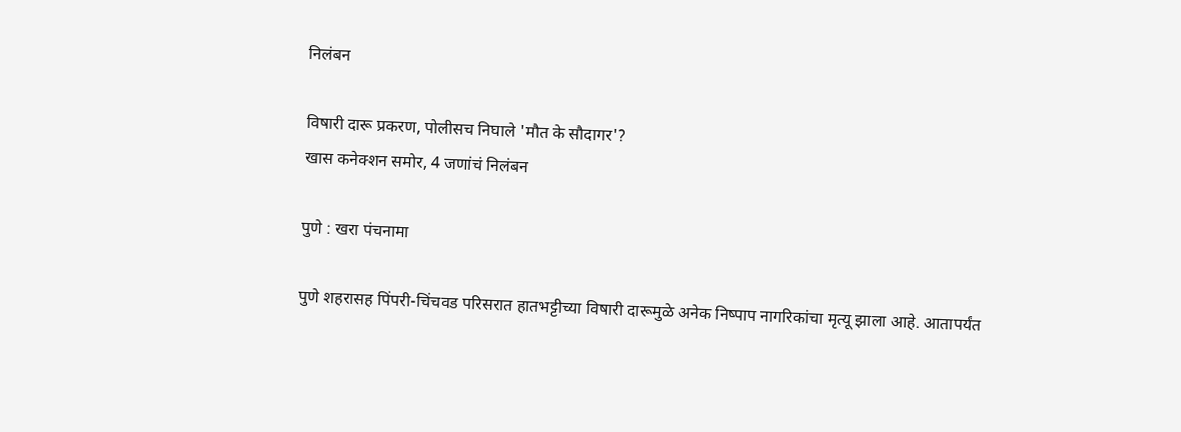निलंबन

विषारी दारू प्रकरण, पोलीसच निघाले 'मौत के सौदागर'?
खास कनेक्शन समोर, 4 जणांचं निलंबन

पुणे : खरा पंचनामा

पुणे शहरासह पिंपरी-चिंचवड परिसरात हातभट्टीच्या विषारी दारूमुळे अनेक निष्पाप नागरिकांचा मृत्यू झाला आहे. आतापर्यंत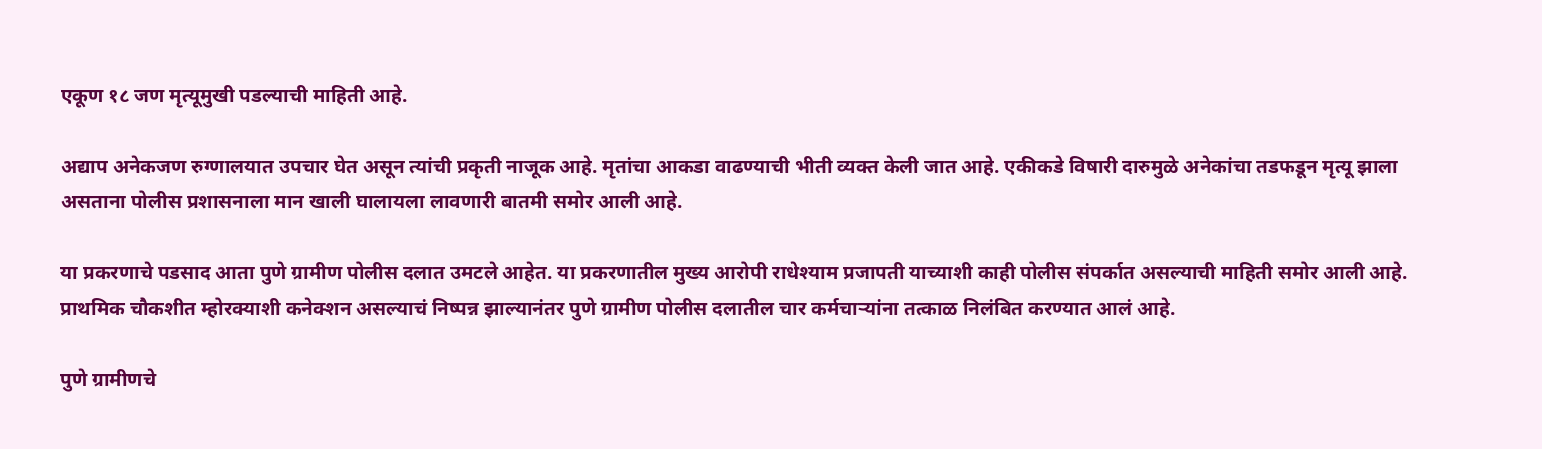एकूण १८ जण मृत्यूमुखी पडल्याची माहिती आहे.

अद्याप अनेकजण रुग्णालयात उपचार घेत असून त्यांची प्रकृती नाजूक आहे. मृतांचा आकडा वाढण्याची भीती व्यक्त केली जात आहे. एकीकडे विषारी दारुमुळे अनेकांचा तडफडून मृत्यू झाला असताना पोलीस प्रशासनाला मान खाली घालायला लावणारी बातमी समोर आली आहे.

या प्रकरणाचे पडसाद आता पुणे ग्रामीण पोलीस दलात उमटले आहेत. या प्रकरणातील मुख्य आरोपी राधेश्याम प्रजापती याच्याशी काही पोलीस संपर्कात असल्याची माहिती समोर आली आहे. प्राथमिक चौकशीत म्होरक्याशी कनेक्शन असल्याचं निष्पन्न झाल्यानंतर पुणे ग्रामीण पोलीस दलातील चार कर्मचाऱ्यांना तत्काळ निलंबित करण्यात आलं आहे.

पुणे ग्रामीणचे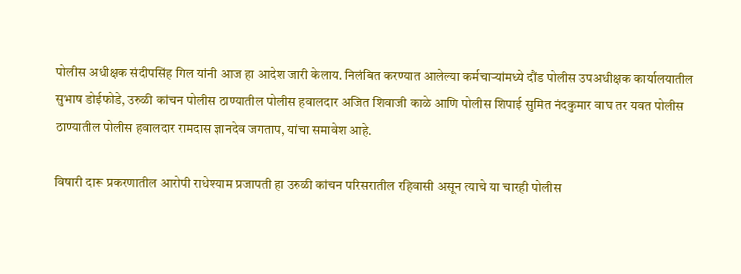पोलीस अधीक्षक संदीपसिंह गिल यांनी आज हा आदेश जारी केलाय. निलंबित करण्यात आलेल्या कर्मचाऱ्यांमध्ये दौंड पोलीस उपअधीक्षक कार्यालयातील सुभाष डोईफोडे, उरुळी कांचन पोलीस ठाण्यातील पोलीस हवालदार अजित शिवाजी काळे आणि पोलीस शिपाई सुमित नंदकुमार वाघ तर यवत पोलीस ठाण्यातील पोलीस हवालदार रामदास ज्ञानदेव जगताप, यांचा समावेश आहे.

विषारी दारू प्रकरणातील आरोपी राधेश्याम प्रजापती हा उरुळी कांचन परिसरातील रहिवासी असून त्याचे या चारही पोलीस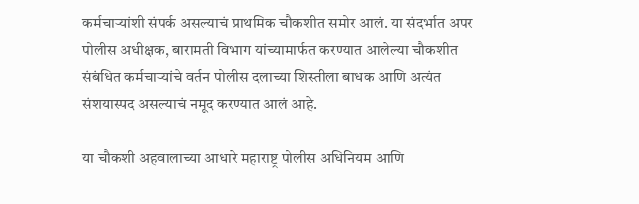कर्मचाऱ्यांशी संपर्क असल्याचं प्राथमिक चौकशीत समोर आलं. या संदर्भात अपर पोलीस अधीक्षक, बारामती विभाग यांच्यामार्फत करण्यात आलेल्या चौकशीत संबंधित कर्मचाऱ्यांचे वर्तन पोलीस दलाच्या शिस्तीला बाधक आणि अत्यंत संशयास्पद असल्याचं नमूद करण्यात आलं आहे.

या चौकशी अहवालाच्या आधारे महाराष्ट्र पोलीस अधिनियम आणि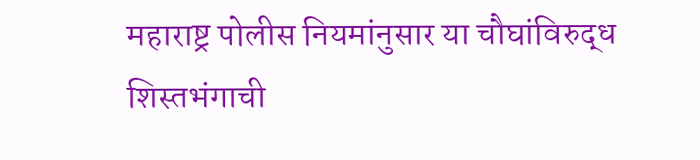महाराष्ट्र पोलीस नियमांनुसार या चौघांविरुद्ध शिस्तभंगाची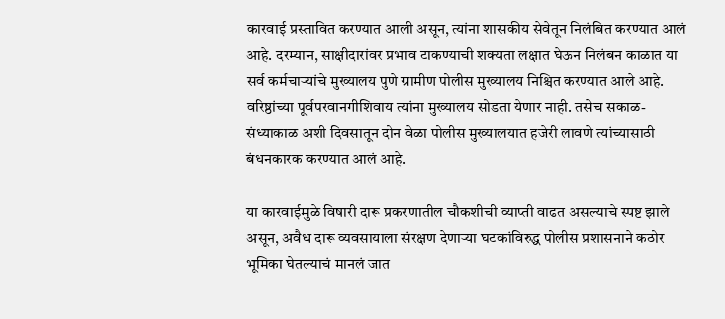कारवाई प्रस्तावित करण्यात आली असून, त्यांना शासकीय सेवेतून निलंबित करण्यात आलं आहे. दरम्यान, साक्षीदारांवर प्रभाव टाकण्याची शक्यता लक्षात घेऊन निलंबन काळात या सर्व कर्मचाऱ्यांचे मुख्यालय पुणे ग्रामीण पोलीस मुख्यालय निश्चित करण्यात आले आहे. वरिष्ठांच्या पूर्वपरवानगीशिवाय त्यांना मुख्यालय सोडता येणार नाही. तसेच सकाळ-संध्याकाळ अशी दिवसातून दोन वेळा पोलीस मुख्यालयात हजेरी लावणे त्यांच्यासाठी बंधनकारक करण्यात आलं आहे.

या कारवाईमुळे विषारी दारू प्रकरणातील चौकशीची व्याप्ती वाढत असल्याचे स्पष्ट झाले असून, अवैध दारू व्यवसायाला संरक्षण देणाऱ्या घटकांविरुद्ध पोलीस प्रशासनाने कठोर भूमिका घेतल्याचं मानलं जात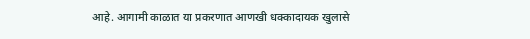आहे. आगामी काळात या प्रकरणात आणखी धक्कादायक खुलासे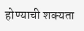होण्याची शक्यता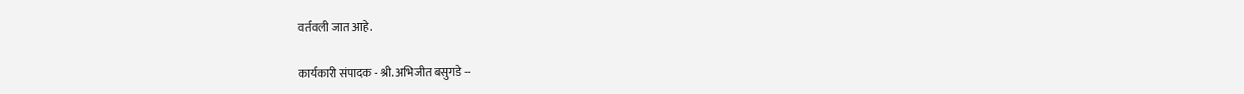वर्तवली जात आहे.

कार्यकारी संपादक - श्री. अभिजीत बसुगडे --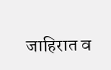जाहिरात व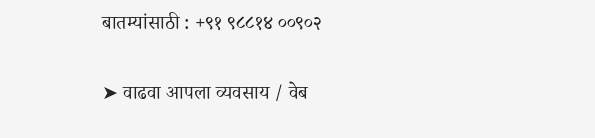बातम्यांसाठी : +९१ ९८८१४ ००९०२

➤ वाढवा आपला व्यवसाय / वेब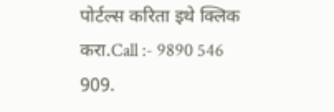पोर्टल्स करिता इथे क्लिक करा.Call :- 9890 546 909.